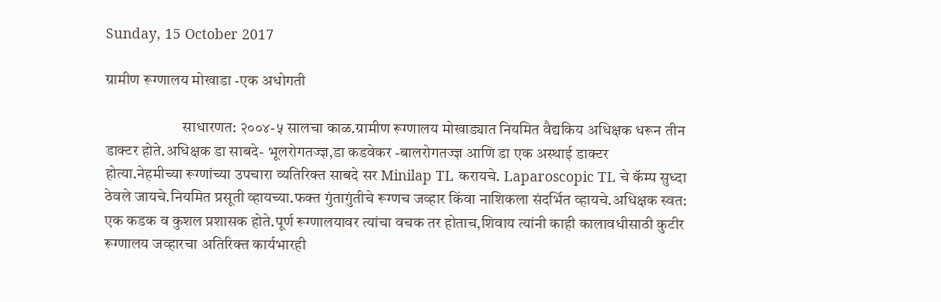Sunday, 15 October 2017

ग्रामीण रूग्णालय मोखाडा -एक अधोगती

                         साधारणत: २००४-५ सालचा काळ.ग्रामीण रूग्णालय मोखाड्यात नियमित वैद्यकिय अधिक्षक धरून तीन डाक्टर होते.अधिक्षक डा साबदे- भूलरोगतज्ज्ञ,डा कडवेकर -बालरोगतज्ज्ञ आणि डा एक अस्थाई डाक्टर होत्या.नेहमीच्या रूग्णांच्या उपचारा व्यतिरिक्त साबदे सर Minilap TL करायचे. Laparoscopic TL चे कॅम्प सुध्दा ठेवले जायचे.नियमित प्रसूती व्हायच्या.फक्त गुंतागुंतीचे रूग्णच जव्हार किंवा नाशिकला संदर्भित व्हायचे.अधिक्षक स्वत: एक कडक व कुशल प्रशासक होते.पूर्ण रूग्णालयावर त्यांचा वचक तर होताच,शिवाय त्यांनी काही कालावधीसाठी कुटीर रूग्णालय जव्हारचा अतिरिक्त कार्यभारही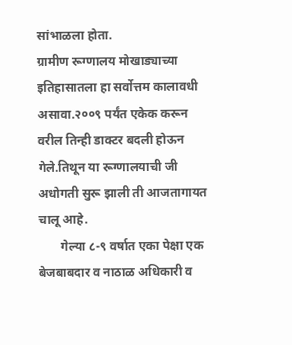सांभाळला होता.
ग्रामीण रूग्णालय मोखाड्याच्या इतिहासातला हा सर्वोत्तम कालावधी असावा.२००९ पर्यंत एकेक करून वरील तिन्ही डाक्टर बदली होऊन गेले.तिथून या रूग्णालयाची जी अधोगती सुरू झाली ती आजतागायत चालू आहे.
       गेल्या ८-९ वर्षात एका पेक्षा एक बेजबाबदार व नाठाळ अधिकारी व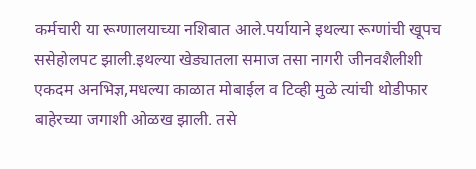कर्मचारी या रूग्णालयाच्या नशिबात आले.पर्यायाने इथल्या रूग्णांची खूपच ससेहोलपट झाली.इथल्या खेड्यातला समाज तसा नागरी जीनवशैलीशी एकदम अनभिज्ञ,मधल्या काळात मोबाईल व टिव्ही मुळे त्यांची थोडीफार बाहेरच्या जगाशी ओळख झाली. तसे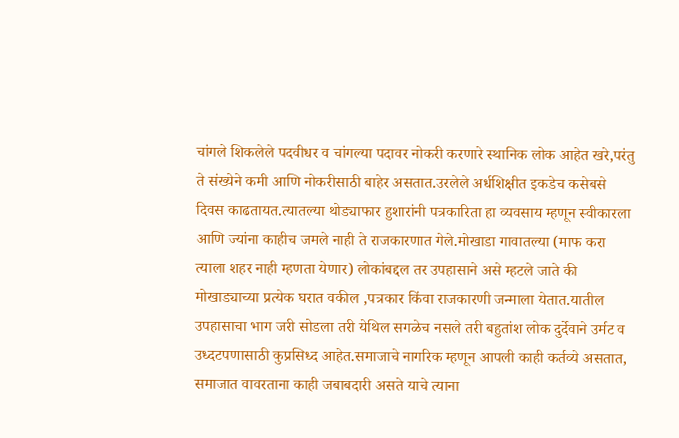चांगले शिकलेले पदवीधर व चांगल्या पदावर नोकरी करणारे स्थानिक लोक आहेत खरे,परंतु ते संख्येने कमी आणि नोकरीसाठी बाहेर असतात.उरलेले अर्धशिक्षीत इकडेच कसेबसे दिवस काढतायत.त्यातल्या थोड्याफार हुशारांनी पत्रकारिता हा व्यवसाय म्हणून स्वीकारला आणि ज्यांना काहीच जमले नाही ते राजकारणात गेले.मोखाडा गावातल्या (माफ करा त्याला शहर नाही म्हणता येणार) लोकांबद्दल तर उपहासाने असे म्हटले जाते की मोखाड्याच्या प्रत्येक घरात वकील ,पत्रकार किंवा राजकारणी जन्माला येतात.यातील उपहासाचा भाग जरी सोडला तरी येथिल सगळेच नसले तरी बहुतांश लोक दुर्देवाने उर्मट व उध्दटपणासाठी कुप्रसिध्द आहेत.समाजाचे नागरिक म्हणून आपली काही कर्तव्ये असतात, समाजात वावरताना काही जबाबदारी असते याचे त्याना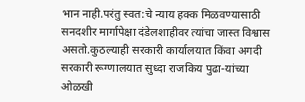भान नाही.परंतु स्वत:चे न्याय हक्क मिळवण्यासाठी सनदशीर मार्गापेक्षा दंडेलशाहीवर त्यांचा जास्त विश्वास असतो.कुठल्याही सरकारी कार्यालयात किंवा अगदी सरकारी रूग्णालयात सुध्दा राजकिय पुढा-यांच्या ओळखी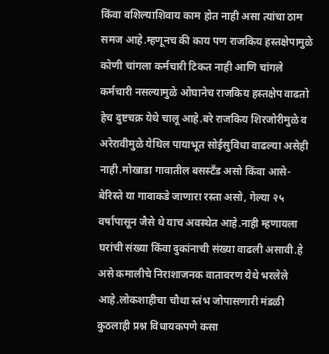किंवा वशिल्याशिवाय काम होत नाही असा त्यांचा ठाम समज आहे.म्हणूनच की काय पण राजकिय हस्तक्षेपामुळे कोणी चांगला कर्मचारी टिकत नाही आणि चांगले कर्मचारी नसल्यामुळे ओघानेच राजकिय हस्तक्षेप वाढतो हेच दुष्टचक्र येथे चालू आहे.बरे राजकिय शिरजोरीमुळे व अरेरावीमुळे येथिल पायाभूत सोईसुविधा वाढल्या असेही नाही.मोखाडा गावातील बसस्टॅंड असो किंवा आसे-बेरिस्ते या गावाकडे जाणारा रस्ता असो, गेल्या २५ वर्षापासून जैसे थे याच अवस्थेत आहे.नाही म्हणायला घरांची संख्या किंवा दुकांनाची संख्या वाढली असावी.हे असे कमालीचे निराशाजनक वातावरण येथे भरलेले आहे.लोकशाहीचा चौथा स्तंभ जोपासणारी मंडळी कुठलाही प्रश्न विधायकपणे कसा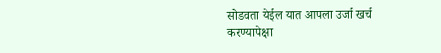सोडवता येईल यात आपला उर्जा खर्च करण्यापेक्षा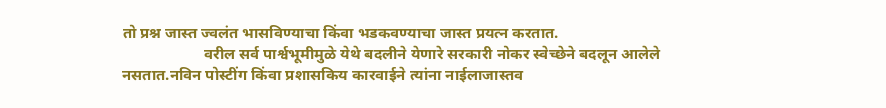तो प्रश्न जास्त ज्वलंत भासविण्याचा किंवा भडकवण्याचा जास्त प्रयत्न करतात.
                     वरील सर्व पार्श्वभूमीमुळे येथे बदलीने येणारे सरकारी नोकर स्वेच्छेने बदलून आलेले नसतात.नविन पोस्टींग किंवा प्रशासकिय कारवाईने त्यांना नाईलाजास्तव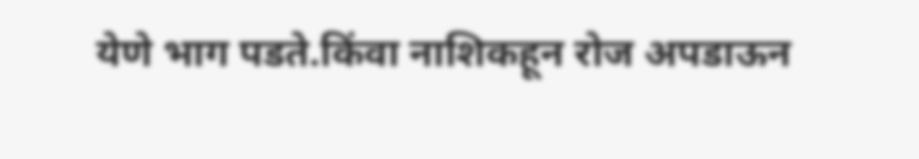येणे भाग पडते.किंवा नाशिकहून रोज अपडाऊन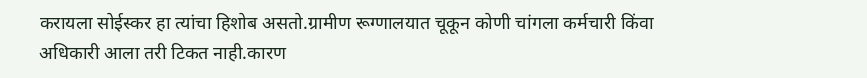करायला सोईस्कर हा त्यांचा हिशोब असतो.ग्रामीण रूग्णालयात चूकून कोणी चांगला कर्मचारी किंवा अधिकारी आला तरी टिकत नाही.कारण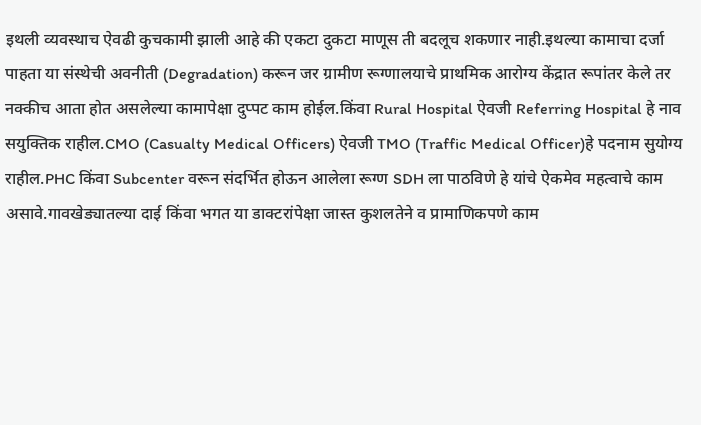इथली व्यवस्थाच ऐवढी कुचकामी झाली आहे की एकटा दुकटा माणूस ती बदलूच शकणार नाही.इथल्या कामाचा दर्जा पाहता या संस्थेची अवनीती (Degradation) करून जर ग्रामीण रूग्णालयाचे प्राथमिक आरोग्य केंद्रात रूपांतर केले तर नक्कीच आता होत असलेल्या कामापेक्षा दुप्पट काम होईल.किंवा Rural Hospital ऐवजी Referring Hospital हे नाव सयुक्तिक राहील.CMO (Casualty Medical Officers) ऐवजी TMO (Traffic Medical Officer)हे पदनाम सुयोग्य राहील.PHC किंवा Subcenter वरून संदर्भित होऊन आलेला रूग्ण SDH ला पाठविणे हे यांचे ऐकमेव महत्वाचे काम असावे.गावखेड्यातल्या दाई किंवा भगत या डाक्टरांपेक्षा जास्त कुशलतेने व प्रामाणिकपणे काम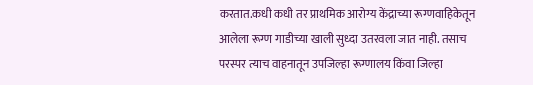करतात.कधी कधी तर प्राथमिक आरोग्य केंद्राच्या रूग्णवाहिकेतून आलेला रूग्ण गाडीच्या खाली सुध्दा उतरवला जात नाही. तसाच परस्पर त्याच वाहनातून उपजिल्हा रूग्णालय किंवा जिल्हा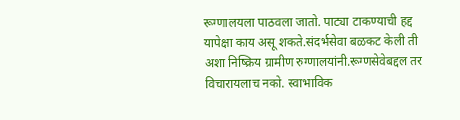रूग्णालयला पाठवला जातो. पाट्या टाकण्याची हद्द यापेक्षा काय असू शकते.संदर्भसेवा बळकट केली ती अशा निष्क्रिय ग्रामीण रुग्णालयांनी.रूग्णसेवेबद्दल तर विचारायलाच नको. स्वाभाविक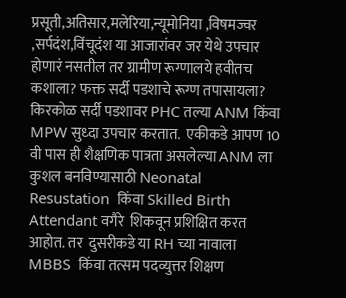प्रसूती,अतिसार,मलेरिया,न्यूमोनिया ,विषमज्वर ,सर्पदंश,विंचूदंश या आजारांवर जर येथे उपचार होणारं नसतील तर ग्रामीण रूग्णालये हवीतच कशाला? फक्त सर्दी पडशाचे रूग्ण तपासायला? किरकोळ सर्दी पडशावर PHC तल्या ANM किंवा MPW सुध्दा उपचार करतात.  एकीकडे आपण 10 वी पास ही शैक्षणिक पात्रता असलेल्या ANM ला  कुशल बनविण्यासाठी Neonatal Resustation  किंवा Skilled Birth Attendant वगैरे  शिकवून प्रशिक्षित करत आहोत. तर  दुसरीकडे या RH च्या नावाला  MBBS  किंवा तत्सम पदव्युत्तर शिक्षण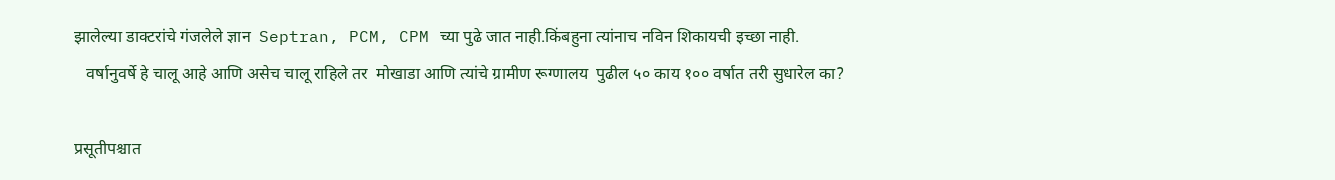झालेल्या डाक्टरांचे गंजलेले ज्ञान  Septran, PCM, CPM च्या पुढे जात नाही.किंबहुना त्यांनाच नविन शिकायची इच्छा नाही.
   वर्षानुवर्षे हे चालू आहे आणि असेच चालू राहिले तर  मोखाडा आणि त्यांचे ग्रामीण रूग्णालय  पुढील ५० काय १०० वर्षात तरी सुधारेल का?

प्रसूतीपश्चात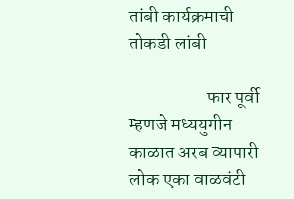तांबी कार्यक्रमाची तोकडी लांबी

                     फार पूर्वी म्हणजे मध्ययुगीन काळात अरब व्यापारी लोक एका वाळवंटी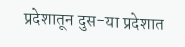प्रदेशातून दुस-या प्रदेशात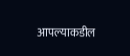आपल्याकडील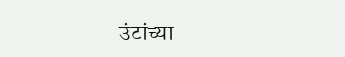उंटांच्या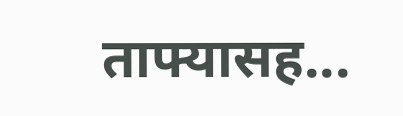ताफ्यासह...